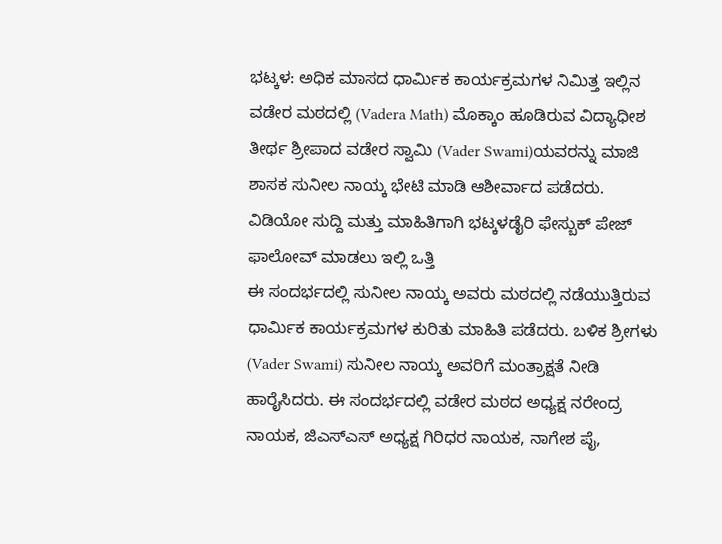ಭಟ್ಕಳ: ಅಧಿಕ ಮಾಸದ ಧಾರ್ಮಿಕ ಕಾರ್ಯಕ್ರಮಗಳ ನಿಮಿತ್ತ ಇಲ್ಲಿನ ವಡೇರ ಮಠದಲ್ಲಿ (Vadera Math) ಮೊಕ್ಕಾಂ ಹೂಡಿರುವ ವಿದ್ಯಾಧೀಶ ತೀರ್ಥ ಶ್ರೀಪಾದ ವಡೇರ ಸ್ವಾಮಿ (Vader Swami)ಯವರನ್ನು ಮಾಜಿ ಶಾಸಕ ಸುನೀಲ ನಾಯ್ಕ ಭೇಟಿ ಮಾಡಿ ಆಶೀರ್ವಾದ ಪಡೆದರು.
ವಿಡಿಯೋ ಸುದ್ದಿ ಮತ್ತು ಮಾಹಿತಿಗಾಗಿ ಭಟ್ಕಳಡೈರಿ ಫೇಸ್ಬುಕ್ ಪೇಜ್ ಫಾಲೋವ್ ಮಾಡಲು ಇಲ್ಲಿ ಒತ್ತಿ
ಈ ಸಂದರ್ಭದಲ್ಲಿ ಸುನೀಲ ನಾಯ್ಕ ಅವರು ಮಠದಲ್ಲಿ ನಡೆಯುತ್ತಿರುವ ಧಾರ್ಮಿಕ ಕಾರ್ಯಕ್ರಮಗಳ ಕುರಿತು ಮಾಹಿತಿ ಪಡೆದರು. ಬಳಿಕ ಶ್ರೀಗಳು (Vader Swami) ಸುನೀಲ ನಾಯ್ಕ ಅವರಿಗೆ ಮಂತ್ರಾಕ್ಷತೆ ನೀಡಿ ಹಾರೈಸಿದರು. ಈ ಸಂದರ್ಭದಲ್ಲಿ ವಡೇರ ಮಠದ ಅಧ್ಯಕ್ಷ ನರೇಂದ್ರ ನಾಯಕ, ಜಿಎಸ್ಎಸ್ ಅಧ್ಯಕ್ಷ ಗಿರಿಧರ ನಾಯಕ, ನಾಗೇಶ ಪೈ,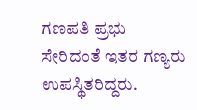ಗಣಪತಿ ಪ್ರಭು ಸೇರಿದಂತೆ ಇತರ ಗಣ್ಯರು ಉಪಸ್ಥಿತರಿದ್ದರು.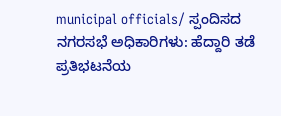municipal officials/ ಸ್ಪಂದಿಸದ ನಗರಸಭೆ ಅಧಿಕಾರಿಗಳು: ಹೆದ್ದಾರಿ ತಡೆ ಪ್ರತಿಭಟನೆಯ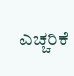ಎಚ್ಚರಿಕೆ